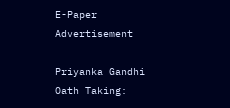E-Paper
Advertisement

Priyanka Gandhi Oath Taking: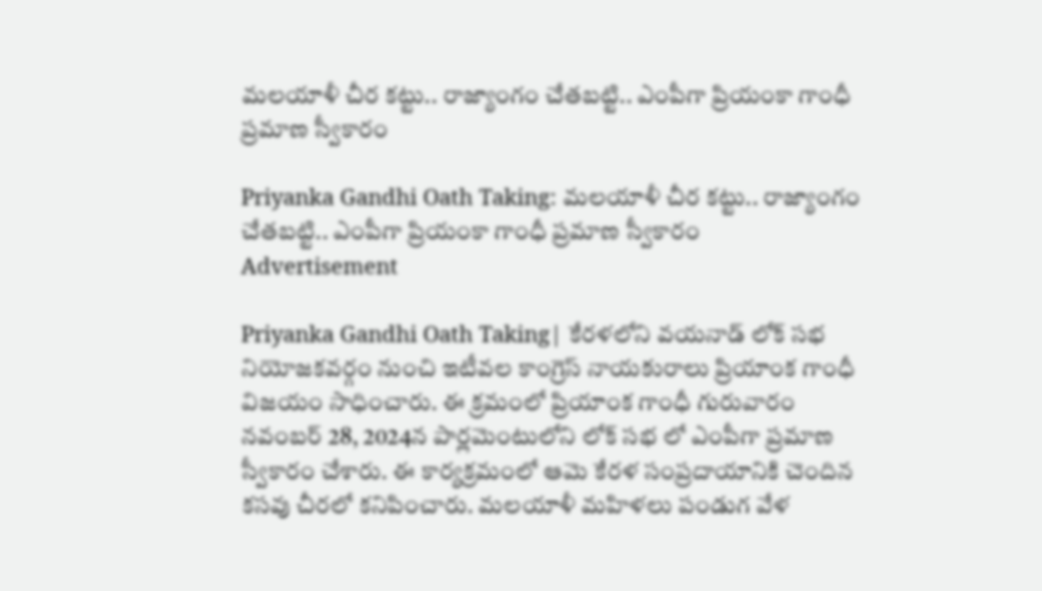మలయాళీ చీర కట్టు.. రాజ్యాంగం చేతబట్టి.. ఎంపీగా ప్రియంకా గాంధీ ప్రమాణ స్వీకారం

Priyanka Gandhi Oath Taking: మలయాళీ చీర కట్టు.. రాజ్యాంగం చేతబట్టి.. ఎంపీగా ప్రియంకా గాంధీ ప్రమాణ స్వీకారం
Advertisement

Priyanka Gandhi Oath Taking| కేరళలోని వయనాడ్ లోక్ సభ నియోజకవర్గం నుంచి ఇటీవల కాంగ్రెస్ నాయకురాలు ప్రియాంక గాంధీ విజయం సాధించారు. ఈ క్రమంలో ప్రియాంక గాంధీ గురువారం నవంబర్ 28, 2024న పార్లమెంటులోని లోక్ సభ లో ఎంపీగా ప్రమాణ స్వీకారం చేశారు. ఈ కార్యక్రమంలో ఆమె కేరళ సంప్రదాయానికి చెందిన కసవు చీరలో కనిపించారు. మలయాళీ మహిళలు పండుగ వేళ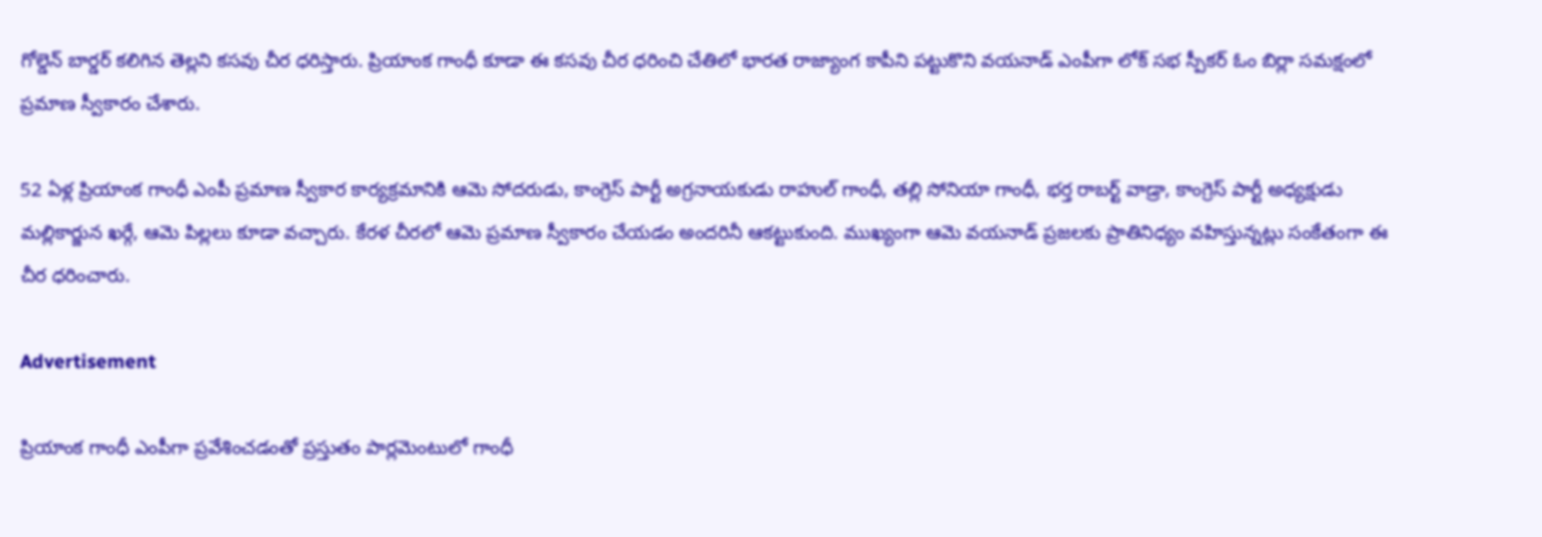గోల్డెన్ బార్డర్ కలిగిన తెల్లని కసవు చీర ధరిస్తారు. ప్రియాంక గాంధీ కూడా ఈ కసవు చీర ధరించి చేతిలో భారత రాజ్యాంగ కాపీని పట్టుకొని వయనాడ్ ఎంపీగా లోక్ సభ స్పీకర్ ఓం బిర్లా సమక్షంలో ప్రమాణ స్వీకారం చేశారు.

52 ఏళ్ల ప్రియాంక గాంధీ ఎంపీ ప్రమాణ స్వీకార కార్యక్రమానికి ఆమె సోదరుడు, కాంగ్రెస్ పార్టీ అగ్రనాయకుడు రాహుల్ గాంధీ, తల్లి సోనియా గాంధీ, భర్త రాబర్ట్ వాడ్రా, కాంగ్రెస్ పార్టీ అధ్యక్షుడు మల్లికార్జున ఖర్గే, ఆమె పిల్లలు కూడా వచ్చారు. కేరళ చీరలో ఆమె ప్రమాణ స్వీకారం చేయడం అందరినీ ఆకట్టుకుంది. ముఖ్యంగా ఆమె వయనాడ్ ప్రజలకు ప్రాతినిధ్యం వహిస్తున్నట్లు సంకేతంగా ఈ చీర ధరించారు.

Advertisement

ప్రియాంక గాంధీ ఎంపీగా ప్రవేశించడంతో ప్రస్తుతం పార్లమెంటులో గాంధీ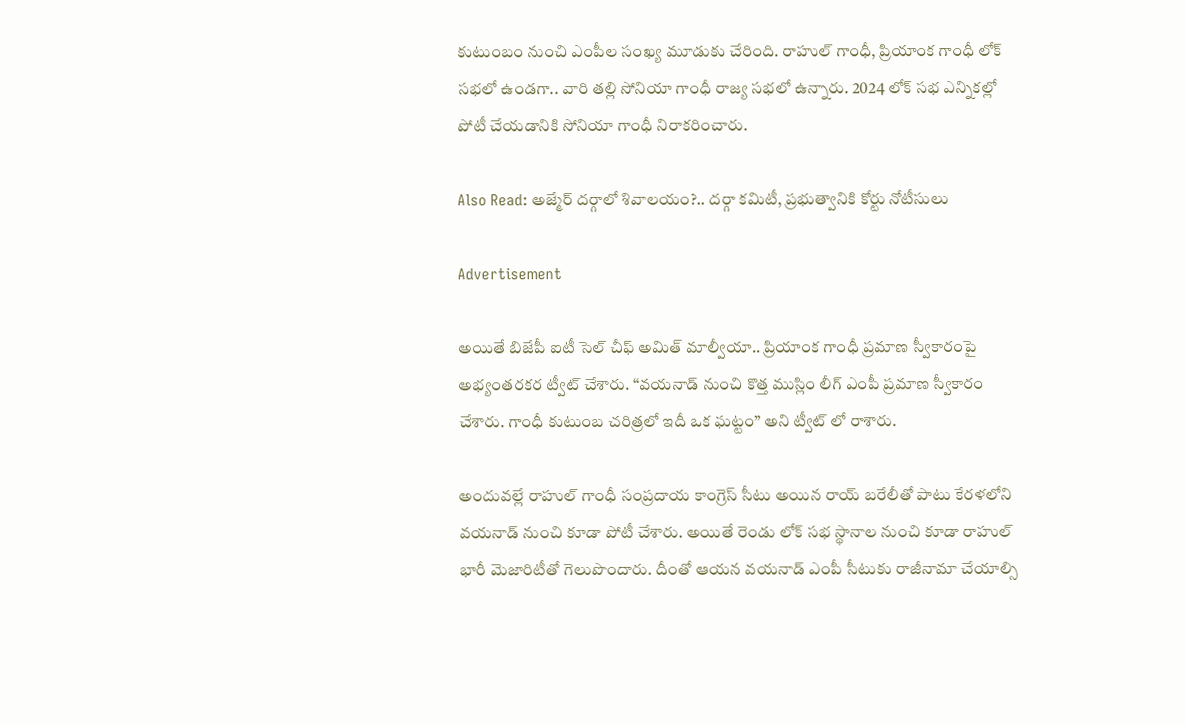కుటుంబం నుంచి ఎంపీల సంఖ్య మూడుకు చేరింది. రాహుల్ గాంధీ, ప్రియాంక గాంధీ లోక్ సభలో ఉండగా.. వారి తల్లి సోనియా గాంధీ రాజ్య సభలో ఉన్నారు. 2024 లోక్ సభ ఎన్నికల్లో పోటీ చేయడానికి సోనియా గాంధీ నిరాకరించారు.

Also Read: అజ్మేర్ దర్గాలో శివాలయం?.. దర్గా కమిటీ, ప్రభుత్వానికి కోర్టు నోటీసులు

Advertisement

అయితే బిజేపీ ఐటీ సెల్ చీఫ్ అమిత్ మాల్వీయా.. ప్రియాంక గాంధీ ప్రమాణ స్వీకారంపై అభ్యంతరకర ట్వీట్ చేశారు. “వయనాడ్ నుంచి కొత్త ముస్లిం లీగ్ ఎంపీ ప్రమాణ స్వీకారం చేశారు. గాంధీ కుటుంబ చరిత్రలో ఇదీ ఒక ఘట్టం” అని ట్వీట్ లో రాశారు.

అందువల్లే రాహుల్ గాంధీ సంప్రదాయ కాంగ్రెస్ సీటు అయిన రాయ్ బరేలీతో పాటు కేరళలోని వయనాడ్ నుంచి కూడా పోటీ చేశారు. అయితే రెండు లోక్ సభ స్థానాల నుంచి కూడా రాహుల్ భారీ మెజారిటీతో గెలుపొందారు. దీంతో ఆయన వయనాడ్ ఎంపీ సీటుకు రాజీనామా చేయాల్సి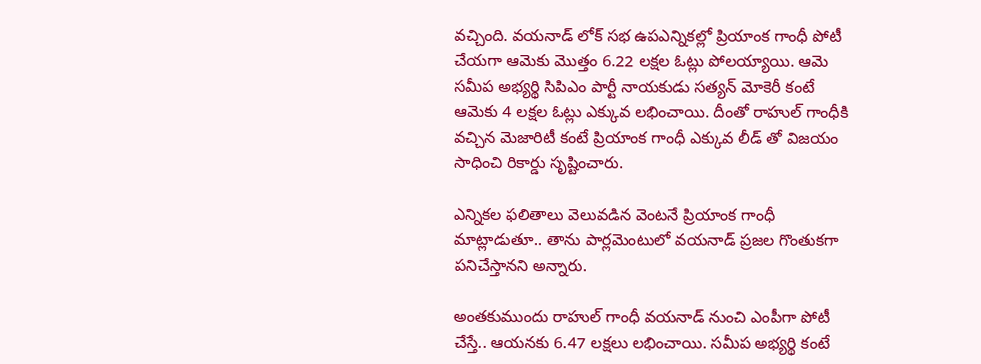వచ్చింది. వయనాడ్ లోక్ సభ ఉపఎన్నికల్లో ప్రియాంక గాంధీ పోటీ చేయగా ఆమెకు మొత్తం 6.22 లక్షల ఓట్లు పోలయ్యాయి. ఆమె సమీప అభ్యర్థి సిపిఎం పార్టీ నాయకుడు సత్యన్ మోకెరీ కంటే ఆమెకు 4 లక్షల ఓట్లు ఎక్కువ లభించాయి. దీంతో రాహుల్ గాంధీకి వచ్చిన మెజారిటీ కంటే ప్రియాంక గాంధీ ఎక్కువ లీడ్ తో విజయం సాధించి రికార్డు సృష్టించారు.

ఎన్నికల ఫలితాలు వెలువడిన వెంటనే ప్రియాంక గాంధీ మాట్లాడుతూ.. తాను పార్లమెంటులో వయనాడ్ ప్రజల గొంతుకగా పనిచేస్తానని అన్నారు.

అంతకుముందు రాహుల్ గాంధీ వయనాడ్ నుంచి ఎంపీగా పోటీ చేస్తే.. ఆయనకు 6.47 లక్షలు లభించాయి. సమీప అభ్యర్థి కంటే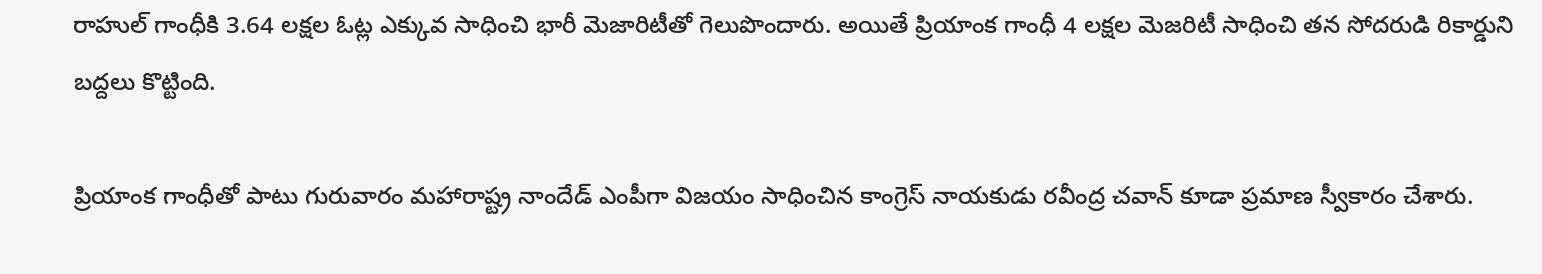రాహుల్ గాంధీకి 3.64 లక్షల ఓట్ల ఎక్కువ సాధించి భారీ మెజారిటీతో గెలుపొందారు. అయితే ప్రియాంక గాంధీ 4 లక్షల మెజరిటీ సాధించి తన సోదరుడి రికార్డుని బద్దలు కొట్టింది.

ప్రియాంక గాంధీతో పాటు గురువారం మహారాష్ట్ర నాందేడ్ ఎంపీగా విజయం సాధించిన కాంగ్రెస్ నాయకుడు రవీంద్ర చవాన్ కూడా ప్రమాణ స్వీకారం చేశారు.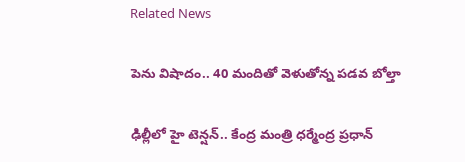Related News

పెను విషాదం.. 40 మందితో వెళుతోన్న ప‌డ‌వ బోల్తా

ఢిల్లీలో హై టెన్షన్.. కేంద్ర మంత్రి ధర్మేంద్ర ప్రధాన్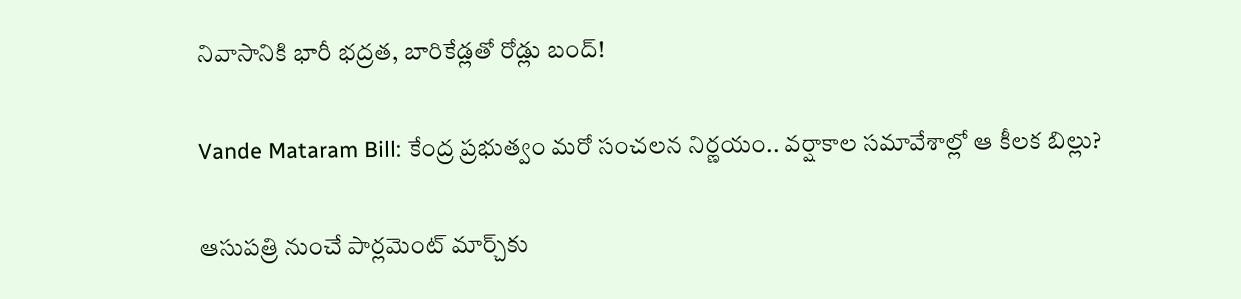నివాసానికి భారీ భద్రత, బారికేడ్లతో రోడ్లు బంద్!

Vande Mataram Bill: కేంద్ర ప్రభుత్వం మరో సంచలన నిర్ణయం.. వర్షాకాల సమావేశాల్లో ఆ కీలక బిల్లు?

ఆసుపత్రి నుంచే పార్లమెంట్ మార్చ్‌కు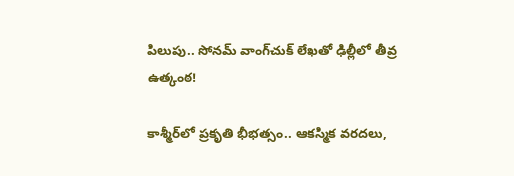పిలుపు.. సోనమ్ వాంగ్‌చుక్ లేఖతో ఢిల్లీలో తీవ్ర ఉత్కంఠ!

కాశ్మీర్‌లో ప్రకృతి భీభత్సం.. ఆకస్మిక వరదలు,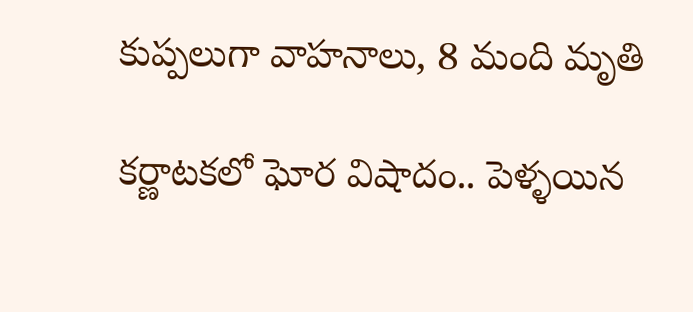కుప్పలుగా వాహనాలు, 8 మంది మృతి

కర్ణాటకలో ఘోర విషాదం.. పెళ్ళయిన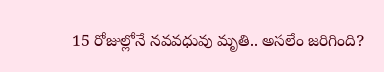15 రోజుల్లోనే నవవధువు మృతి.. అసలేం జరిగింది?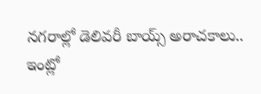నగరాల్లో డెలివరీ బాయ్స్ అరాచకాలు.. ఇంట్లో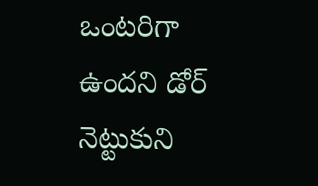ఒంటరిగా ఉందని డోర్ నెట్టుకుని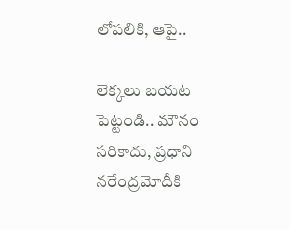లోపలికి, ఆపై..

లెక్కలు బయట పెట్టండి.. మౌనం సరికాదు, ప్రధాని నరేంద్రమోదీకి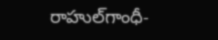రాహుల్‌‌గాంధీ-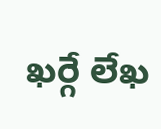ఖర్గే లేఖ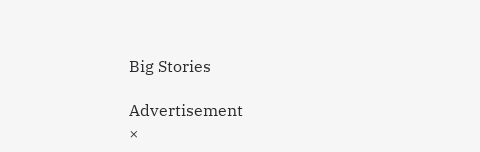Big Stories

Advertisement
×